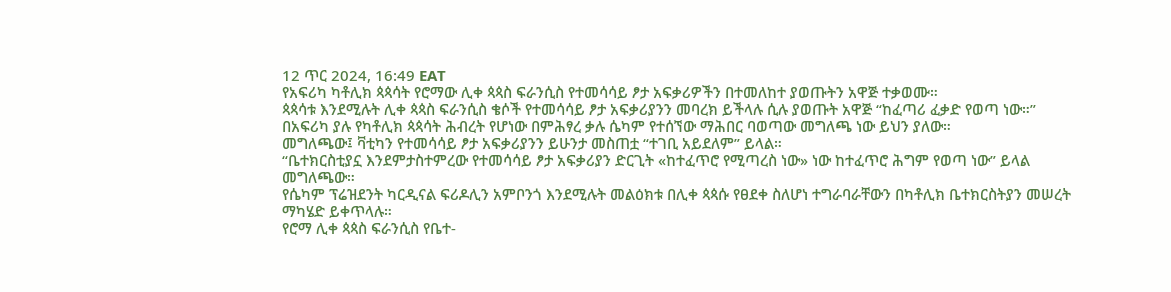12 ጥር 2024, 16:49 EAT
የአፍሪካ ካቶሊክ ጳጳሳት የሮማው ሊቀ ጳጳስ ፍራንሲስ የተመሳሳይ ፆታ አፍቃሪዎችን በተመለከተ ያወጡትን አዋጅ ተቃወሙ።
ጳጳሳቱ እንደሚሉት ሊቀ ጳጳስ ፍራንሲስ ቄሶች የተመሳሳይ ፆታ አፍቃሪያንን መባረክ ይችላሉ ሲሉ ያወጡት አዋጅ “ከፈጣሪ ፈቃድ የወጣ ነው።”
በአፍሪካ ያሉ የካቶሊክ ጳጳሳት ሕብረት የሆነው በምሕፃረ ቃሉ ሴካም የተሰኘው ማሕበር ባወጣው መግለጫ ነው ይህን ያለው።
መግለጫው፤ ቫቲካን የተመሳሳይ ፆታ አፍቃሪያንን ይሁንታ መስጠቷ “ተገቢ አይደለም” ይላል።
“ቤተክርስቲያኗ እንደምታስተምረው የተመሳሳይ ፆታ አፍቃሪያን ድርጊት «ከተፈጥሮ የሚጣረስ ነው» ነው ከተፈጥሮ ሕግም የወጣ ነው” ይላል መግለጫው።
የሴካም ፕሬዝደንት ካርዲናል ፍሪዶሊን አምቦንጎ እንደሚሉት መልዕክቱ በሊቀ ጳጳሱ የፀደቀ ስለሆነ ተግራባራቸውን በካቶሊክ ቤተክርስትያን መሠረት ማካሄድ ይቀጥላሉ።
የሮማ ሊቀ ጳጳስ ፍራንሲስ የቤተ-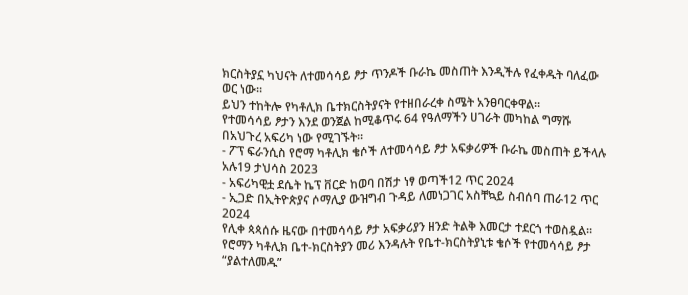ክርስትያኗ ካህናት ለተመሳሳይ ፆታ ጥንዶች ቡራኬ መስጠት እንዲችሉ የፈቀዱት ባለፈው ወር ነው።
ይህን ተከትሎ የካቶሊክ ቤተክርስትያናት የተዘበራረቀ ስሜት አንፀባርቀዋል።
የተመሳሳይ ፆታን እንደ ወንጀል ከሚቆጥሩ 64 የዓለማችን ሀገራት መካከል ግማሹ በአህጉረ አፍሪካ ነው የሚገኙት።
- ፖፕ ፍራንሲስ የሮማ ካቶሊክ ቄሶች ለተመሳሳይ ፆታ አፍቃሪዎች ቡራኬ መስጠት ይችላሉ አሉ19 ታህሳስ 2023
- አፍሪካዊቷ ደሴት ኬፕ ቨርድ ከወባ በሽታ ነፃ ወጣች12 ጥር 2024
- ኢጋድ በኢትዮጵያና ሶማሊያ ውዝግብ ጉዳይ ለመነጋገር አስቸኳይ ስብሰባ ጠራ12 ጥር 2024
የሊቀ ጳጳሰሱ ዜናው በተመሳሳይ ፆታ አፍቃሪያን ዘንድ ትልቅ እመርታ ተደርጎ ተወስዷል።
የሮማን ካቶሊክ ቤተ-ክርስትያን መሪ እንዳሉት የቤተ-ክርስትያኒቱ ቄሶች የተመሳሳይ ፆታ “ያልተለመዱ”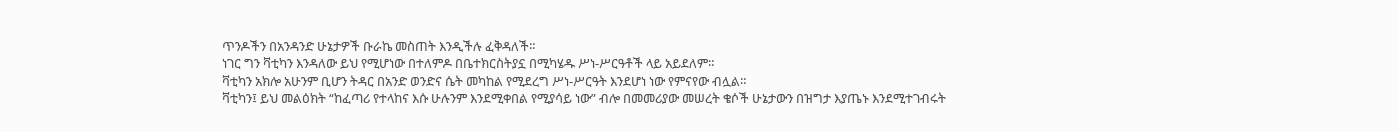ጥንዶችን በአንዳንድ ሁኔታዎች ቡራኬ መስጠት እንዲችሉ ፈቅዳለች።
ነገር ግን ቫቲካን እንዳለው ይህ የሚሆነው በተለምዶ በቤተክርስትያኗ በሚካሄዱ ሥነ-ሥርዓቶች ላይ አይደለም።
ቫቲካን አክሎ አሁንም ቢሆን ትዳር በአንድ ወንድና ሴት መካከል የሚደረግ ሥነ-ሥርዓት እንደሆነ ነው የምናየው ብሏል።
ቫቲካን፤ ይህ መልዕክት “ከፈጣሪ የተላከና እሱ ሁሉንም እንደሚቀበል የሚያሳይ ነው” ብሎ በመመሪያው መሠረት ቄሶች ሁኔታውን በዝግታ እያጤኑ እንደሚተገብሩት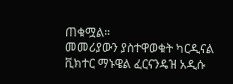ጠቁሟል።
መመሪያውን ያስተዋወቁት ካርዲናል ቪክተር ማኑዌል ፈርናንዴዝ አዲሱ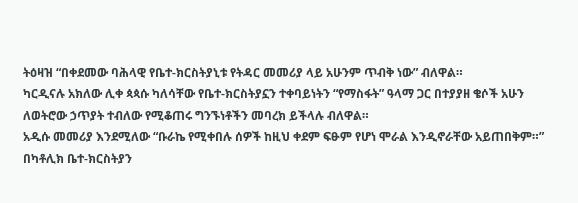ትዕዛዝ “በቀደመው ባሕላዊ የቤተ-ክርስትያኒቱ የትዳር መመሪያ ላይ አሁንም ጥብቅ ነው” ብለዋል።
ካርዲናሉ አክለው ሊቀ ጳጳሱ ካለሳቸው የቤተ-ክርስትያኗን ተቀባይነትን “የማስፋት” ዓላማ ጋር በተያያዘ ቄሶች አሁን ለወትሮው ኃጥያት ተብለው የሚቆጠሩ ግንኙነቶችን መባረክ ይችላሉ ብለዋል።
አዲሱ መመሪያ እንደሚለው “ቡራኬ የሚቀበሉ ሰዎች ከዚህ ቀደም ፍፁም የሆነ ሞራል እንዲኖራቸው አይጠበቅም።”
በካቶሊክ ቤተ-ክርስትያን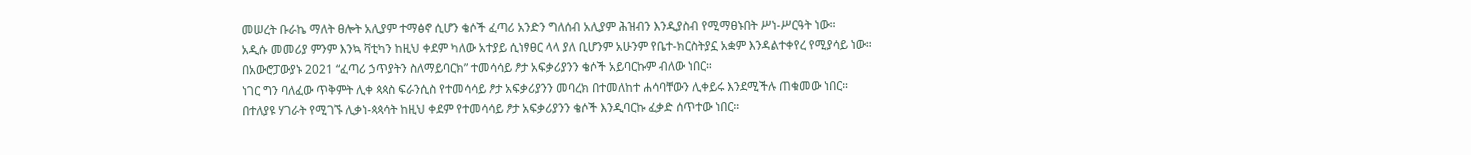መሠረት ቡራኬ ማለት ፀሎት አሊያም ተማፅኖ ሲሆን ቄሶች ፈጣሪ አንድን ግለሰብ አሊያም ሕዝብን እንዲያስብ የሚማፀኑበት ሥነ-ሥርዓት ነው።
አዲሱ መመሪያ ምንም እንኳ ቫቲካን ከዚህ ቀደም ካለው አተያይ ሲነፃፀር ላላ ያለ ቢሆንም አሁንም የቤተ-ክርስትያኗ አቋም እንዳልተቀየረ የሚያሳይ ነው።
በአውሮፓውያኑ 2021 “ፈጣሪ ኃጥያትን ስለማይባርክ” ተመሳሳይ ፆታ አፍቃሪያንን ቄሶች አይባርኩም ብለው ነበር።
ነገር ግን ባለፈው ጥቅምት ሊቀ ጳጳስ ፍራንሲስ የተመሳሳይ ፆታ አፍቃሪያንን መባረክ በተመለከተ ሐሳባቸውን ሊቀይሩ እንደሚችሉ ጠቁመው ነበር።
በተለያዩ ሃገራት የሚገኙ ሊቃነ-ጳጳሳት ከዚህ ቀደም የተመሳሳይ ፆታ አፍቃሪያንን ቄሶች እንዲባርኩ ፈቃድ ሰጥተው ነበር።